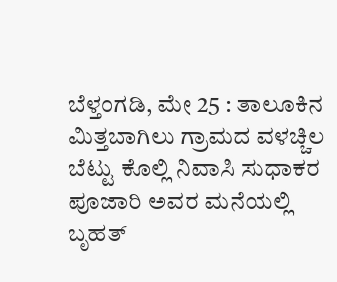ಬೆಳ್ತಂಗಡಿ, ಮೇ 25 : ತಾಲೂಕಿನ ಮಿತ್ತಬಾಗಿಲು ಗ್ರಾಮದ ವಳಚ್ಚಿಲ ಬೆಟ್ಟು ಕೊಲ್ಲಿ ನಿವಾಸಿ ಸುಧಾಕರ ಪೂಜಾರಿ ಅವರ ಮನೆಯಲ್ಲಿ ಬೃಹತ್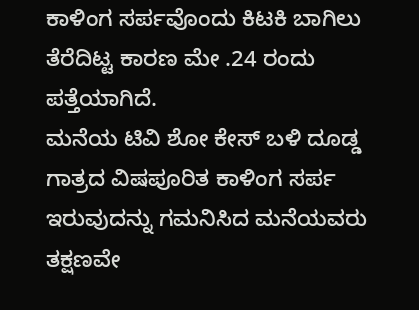ಕಾಳಿಂಗ ಸರ್ಪವೊಂದು ಕಿಟಕಿ ಬಾಗಿಲು ತೆರೆದಿಟ್ಟ ಕಾರಣ ಮೇ .24 ರಂದು ಪತ್ತೆಯಾಗಿದೆ.
ಮನೆಯ ಟಿವಿ ಶೋ ಕೇಸ್ ಬಳಿ ದೂಡ್ಡ ಗಾತ್ರದ ವಿಷಪೂರಿತ ಕಾಳಿಂಗ ಸರ್ಪ ಇರುವುದನ್ನು ಗಮನಿಸಿದ ಮನೆಯವರು ತಕ್ಷಣವೇ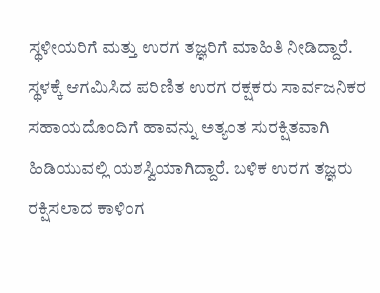ಸ್ಥಳೀಯರಿಗೆ ಮತ್ತು ಉರಗ ತಜ್ಞರಿಗೆ ಮಾಹಿತಿ ನೀಡಿದ್ದಾರೆ.
ಸ್ಥಳಕ್ಕೆ ಆಗಮಿಸಿದ ಪರಿಣಿತ ಉರಗ ರಕ್ಷಕರು ಸಾರ್ವಜನಿಕರ ಸಹಾಯದೊಂದಿಗೆ ಹಾವನ್ನು ಅತ್ಯಂತ ಸುರಕ್ಷಿತವಾಗಿ ಹಿಡಿಯುವಲ್ಲಿ ಯಶಸ್ವಿಯಾಗಿದ್ದಾರೆ. ಬಳಿಕ ಉರಗ ತಜ್ಞರು ರಕ್ಷಿಸಲಾದ ಕಾಳಿಂಗ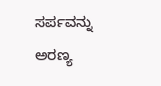ಸರ್ಪವನ್ನು ಅರಣ್ಯ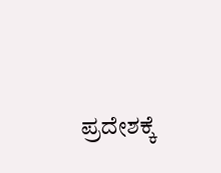ಪ್ರದೇಶಕ್ಕೆ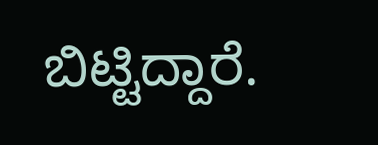ಬಿಟ್ಟಿದ್ದಾರೆ.